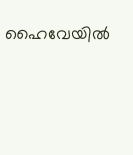ഹൈവേയിൽ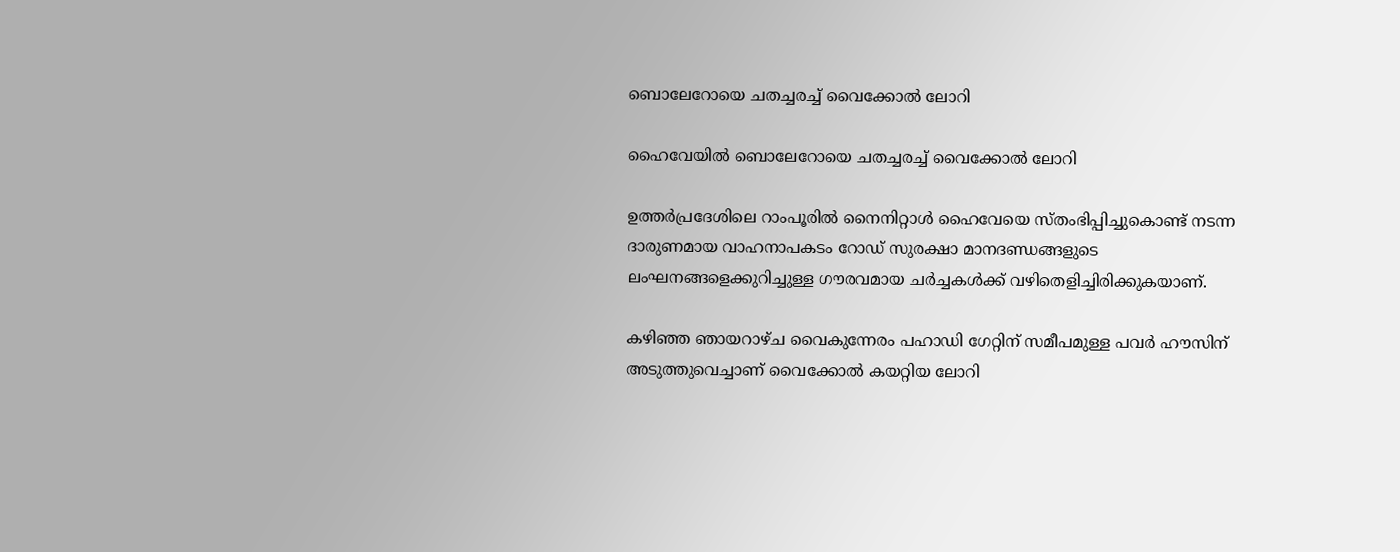ബൊലേറോയെ ചതച്ചരച്ച് വൈക്കോൽ ലോറി

ഹൈവേയിൽ ബൊലേറോയെ ചതച്ചരച്ച് വൈക്കോൽ ലോറി

ഉത്തർപ്രദേശിലെ റാംപൂരിൽ നൈനിറ്റാൾ ഹൈവേയെ സ്തംഭിപ്പിച്ചുകൊണ്ട് നടന്ന ദാരുണമായ വാഹനാപകടം റോഡ് സുരക്ഷാ മാനദണ്ഡങ്ങളുടെ ലംഘനങ്ങളെക്കുറിച്ചുള്ള ഗൗരവമായ ചർച്ചകൾക്ക് വഴിതെളിച്ചിരിക്കുകയാണ്.

കഴിഞ്ഞ ഞായറാഴ്ച വൈകുന്നേരം പഹാഡി ഗേറ്റിന് സമീപമുള്ള പവർ ഹൗസിന് അടുത്തുവെച്ചാണ് വൈക്കോൽ കയറ്റിയ ലോറി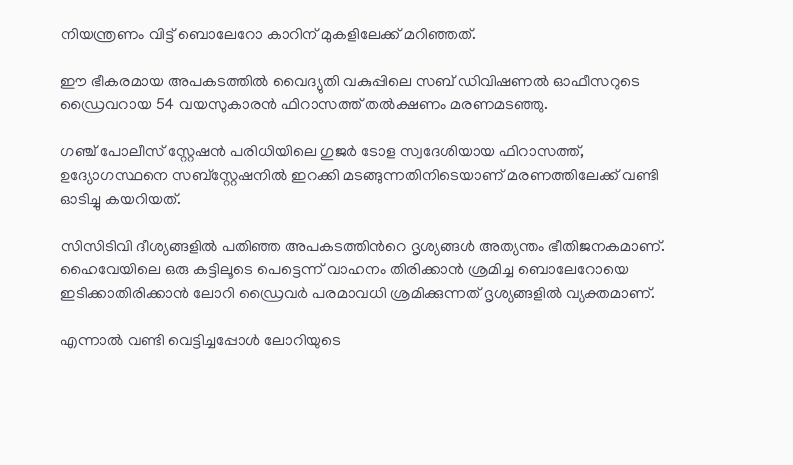നിയന്ത്രണം വിട്ട് ബൊലേറോ കാറിന് മുകളിലേക്ക് മറിഞ്ഞത്.

ഈ ഭീകരമായ അപകടത്തിൽ വൈദ്യുതി വകുപ്പിലെ സബ് ഡിവിഷണൽ ഓഫീസറുടെ ഡ്രൈവറായ 54 വയസുകാരൻ ഫിറാസത്ത് തൽക്ഷണം മരണമടഞ്ഞു.

ഗഞ്ച് പോലീസ് സ്റ്റേഷൻ പരിധിയിലെ ഗുജർ ടോള സ്വദേശിയായ ഫിറാസത്ത്, ഉദ്യോഗസ്ഥനെ സബ്സ്റ്റേഷനിൽ ഇറക്കി മടങ്ങുന്നതിനിടെയാണ് മരണത്തിലേക്ക് വണ്ടി ഓടിച്ചു കയറിയത്.

സിസിടിവി ദീശ്യങ്ങളിൽ പതിഞ്ഞ അപകടത്തിന്‍റെ ദൃശ്യങ്ങൾ അത്യന്തം ഭീതിജനകമാണ്. ഹൈവേയിലെ ഒരു കട്ടിലൂടെ പെട്ടെന്ന് വാഹനം തിരിക്കാൻ ശ്രമിച്ച ബൊലേറോയെ ഇടിക്കാതിരിക്കാൻ ലോറി ഡ്രൈവർ പരമാവധി ശ്രമിക്കുന്നത് ദൃശ്യങ്ങളിൽ വ്യക്തമാണ്.

എന്നാൽ വണ്ടി വെട്ടിച്ചപ്പോൾ ലോറിയുടെ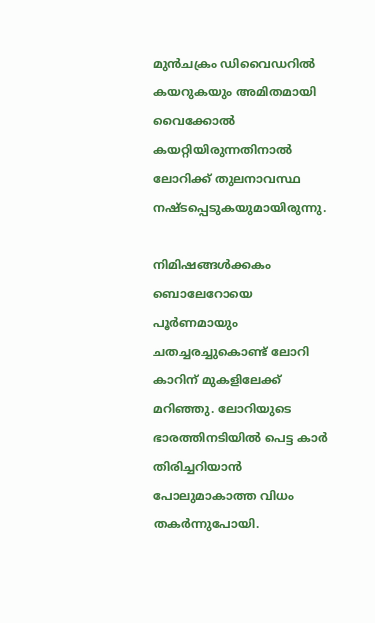മുൻചക്രം ഡിവൈഡറിൽ കയറുകയും അമിതമായി വൈക്കോൽ കയറ്റിയിരുന്നതിനാൽ ലോറിക്ക് തുലനാവസ്ഥ നഷ്ടപ്പെടുകയുമായിരുന്നു.

നിമിഷങ്ങൾക്കകം ബൊലേറോയെ പൂർണമായും ചതച്ചരച്ചുകൊണ്ട് ലോറി കാറിന് മുകളിലേക്ക് മറിഞ്ഞു. ലോറിയുടെ ഭാരത്തിനടിയിൽ പെട്ട കാർ തിരിച്ചറിയാൻ പോലുമാകാത്ത വിധം തകർന്നുപോയി.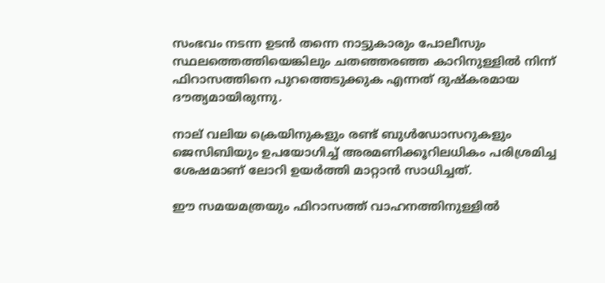സംഭവം നടന്ന ഉടൻ തന്നെ നാട്ടുകാരും പോലീസും സ്ഥലത്തെത്തിയെങ്കിലും ചതഞ്ഞരഞ്ഞ കാറിനുള്ളിൽ നിന്ന് ഫിറാസത്തിനെ പുറത്തെടുക്കുക എന്നത് ദുഷ്കരമായ ദൗത്യമായിരുന്നു.

നാല് വലിയ ക്രെയിനുകളും രണ്ട് ബുൾഡോസറുകളും ജെസിബിയും ഉപയോഗിച്ച് അരമണിക്കൂറിലധികം പരിശ്രമിച്ച ശേഷമാണ് ലോറി ഉയർത്തി മാറ്റാൻ സാധിച്ചത്.

ഈ സമയമത്രയും ഫിറാസത്ത് വാഹനത്തിനുള്ളിൽ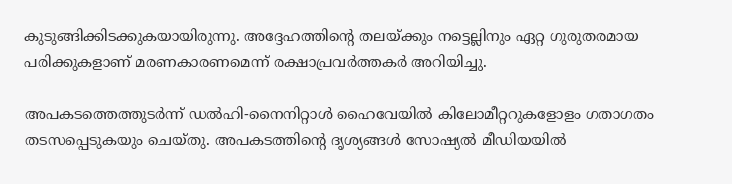കുടുങ്ങിക്കിടക്കുകയായിരുന്നു. അദ്ദേഹത്തിന്‍റെ തലയ്ക്കും നട്ടെല്ലിനും ഏറ്റ ഗുരുതരമായ പരിക്കുകളാണ് മരണകാരണമെന്ന് രക്ഷാപ്രവർത്തകർ അറിയിച്ചു.

അപകടത്തെത്തുടർന്ന് ഡൽഹി-നൈനിറ്റാൾ ഹൈവേയിൽ കിലോമീറ്ററുകളോളം ഗതാഗതം തടസപ്പെടുകയും ചെയ്തു. അപകടത്തിന്‍റെ ദൃശ്യങ്ങൾ സോഷ്യൽ മീഡിയയിൽ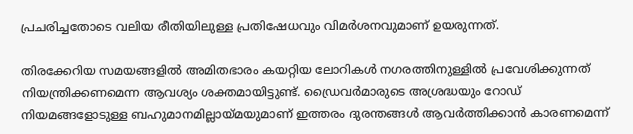പ്രചരിച്ചതോടെ വലിയ രീതിയിലുള്ള പ്രതിഷേധവും വിമർശനവുമാണ് ഉയരുന്നത്.

തിരക്കേറിയ സമയങ്ങളിൽ അമിതഭാരം കയറ്റിയ ലോറികൾ നഗരത്തിനുള്ളിൽ പ്രവേശിക്കുന്നത് നിയന്ത്രിക്കണമെന്ന ആവശ്യം ശക്തമായിട്ടുണ്ട്. ഡ്രൈവർമാരുടെ അശ്രദ്ധയും റോഡ് നിയമങ്ങളോടുള്ള ബഹുമാനമില്ലായ്മയുമാണ് ഇത്തരം ദുരന്തങ്ങൾ ആവർത്തിക്കാൻ കാരണമെന്ന്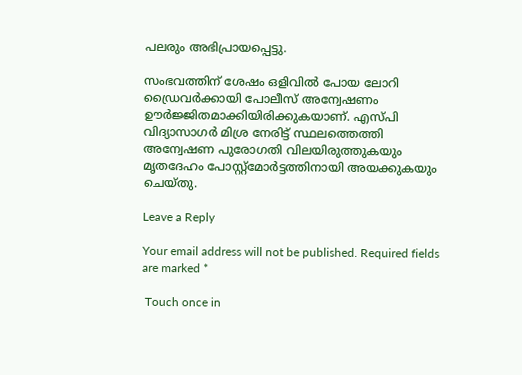പലരും അഭിപ്രായപ്പെട്ടു.

സംഭവത്തിന് ശേഷം ഒളിവിൽ പോയ ലോറി ഡ്രൈവർക്കായി പോലീസ് അന്വേഷണം ഊർജ്ജിതമാക്കിയിരിക്കുകയാണ്. എസ്പി വിദ്യാസാഗർ മിശ്ര നേരിട്ട് സ്ഥലത്തെത്തി അന്വേഷണ പുരോഗതി വിലയിരുത്തുകയും മൃതദേഹം പോസ്റ്റ്‌മോർട്ടത്തിനായി അയക്കുകയും ചെയ്തു.

Leave a Reply

Your email address will not be published. Required fields are marked *

 Touch once in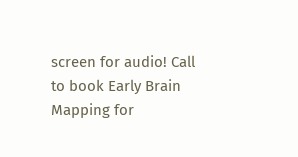screen for audio! Call to book Early Brain Mapping for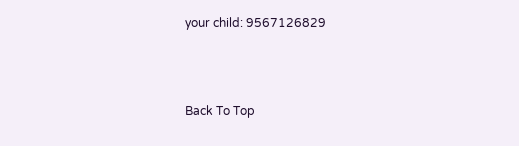your child: 9567126829



Back To Top